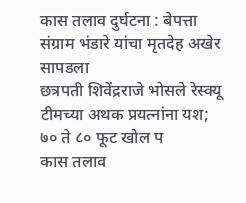कास तलाव दुर्घटना : बेपत्ता संग्राम भंडारे यांचा मृतदेह अखेर सापडला
छत्रपती शिवेंद्रराजे भोसले रेस्क्यू टीमच्या अथक प्रयत्नांना यश; ७० ते ८० फूट खोल प
कास तलाव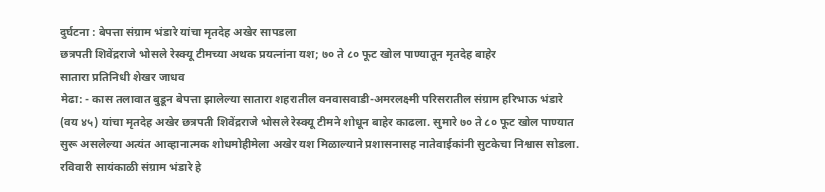दुर्घटना : बेपत्ता संग्राम भंडारे यांचा मृतदेह अखेर सापडला
छत्रपती शिवेंद्रराजे भोसले रेस्क्यू टीमच्या अथक प्रयत्नांना यश; ७० ते ८० फूट खोल पाण्यातून मृतदेह बाहेर
सातारा प्रतिनिधी शेखर जाधव
मेढा: - कास तलावात बुडून बेपत्ता झालेल्या सातारा शहरातील वनवासवाडी-अमरलक्ष्मी परिसरातील संग्राम हरिभाऊ भंडारे (वय ४५) यांचा मृतदेह अखेर छत्रपती शिवेंद्रराजे भोसले रेस्क्यू टीमने शोधून बाहेर काढला. सुमारे ७० ते ८० फूट खोल पाण्यात सुरू असलेल्या अत्यंत आव्हानात्मक शोधमोहीमेला अखेर यश मिळाल्याने प्रशासनासह नातेवाईकांनी सुटकेचा निश्वास सोडला.
रविवारी सायंकाळी संग्राम भंडारे हे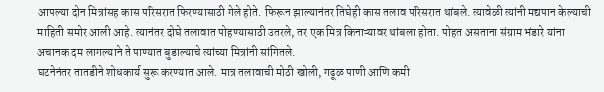आपल्या दोन मित्रांसह कास परिसरात फिरण्यासाठी गेले होते. फिरून झाल्यानंतर तिघेही कास तलाव परिसरात थांबले. त्यावेळी त्यांनी मद्यपान केल्याची माहिती समोर आली आहे. त्यानंतर दोघे तलावात पोहण्यासाठी उतरले, तर एक मित्र किनाऱ्यावर थांबला होता. पोहत असताना संग्राम भंडारे यांना अचानक दम लागल्याने ते पाण्यात बुडाल्याचे त्यांच्या मित्रांनी सांगितले.
घटनेनंतर तातडीने शोधकार्य सुरू करण्यात आले. मात्र तलावाची मोठी खोली, गढूळ पाणी आणि कमी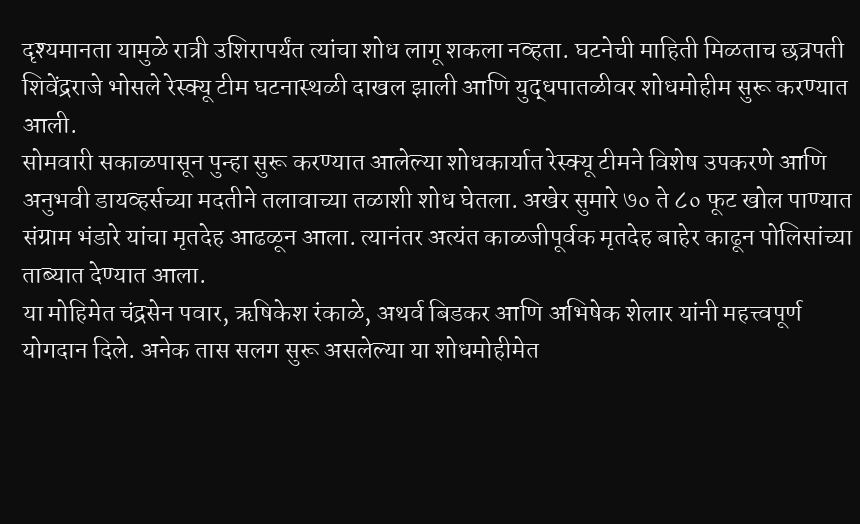दृश्यमानता यामुळे रात्री उशिरापर्यंत त्यांचा शोध लागू शकला नव्हता. घटनेची माहिती मिळताच छत्रपती शिवेंद्रराजे भोसले रेस्क्यू टीम घटनास्थळी दाखल झाली आणि युद्धपातळीवर शोधमोहीम सुरू करण्यात आली.
सोमवारी सकाळपासून पुन्हा सुरू करण्यात आलेल्या शोधकार्यात रेस्क्यू टीमने विशेष उपकरणे आणि अनुभवी डायव्हर्सच्या मदतीने तलावाच्या तळाशी शोध घेतला. अखेर सुमारे ७० ते ८० फूट खोल पाण्यात संग्राम भंडारे यांचा मृतदेह आढळून आला. त्यानंतर अत्यंत काळजीपूर्वक मृतदेह बाहेर काढून पोलिसांच्या ताब्यात देण्यात आला.
या मोहिमेत चंद्रसेन पवार, ऋषिकेश रंकाळे, अथर्व बिडकर आणि अभिषेक शेलार यांनी महत्त्वपूर्ण योगदान दिले. अनेक तास सलग सुरू असलेल्या या शोधमोहीमेत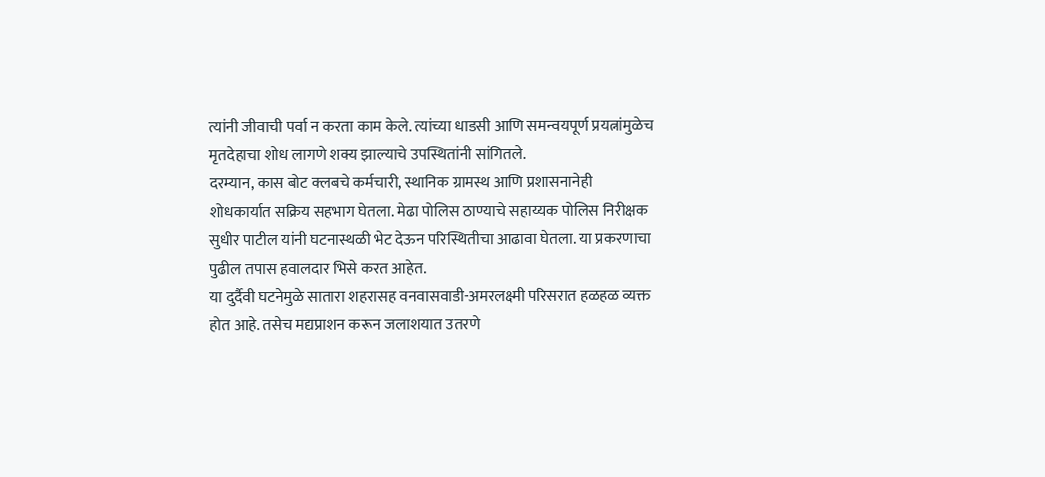त्यांनी जीवाची पर्वा न करता काम केले. त्यांच्या धाडसी आणि समन्वयपूर्ण प्रयत्नांमुळेच मृतदेहाचा शोध लागणे शक्य झाल्याचे उपस्थितांनी सांगितले.
दरम्यान, कास बोट क्लबचे कर्मचारी, स्थानिक ग्रामस्थ आणि प्रशासनानेही शोधकार्यात सक्रिय सहभाग घेतला. मेढा पोलिस ठाण्याचे सहाय्यक पोलिस निरीक्षक सुधीर पाटील यांनी घटनास्थळी भेट देऊन परिस्थितीचा आढावा घेतला. या प्रकरणाचा पुढील तपास हवालदार भिसे करत आहेत.
या दुर्दैवी घटनेमुळे सातारा शहरासह वनवासवाडी-अमरलक्ष्मी परिसरात हळहळ व्यक्त होत आहे. तसेच मद्यप्राशन करून जलाशयात उतरणे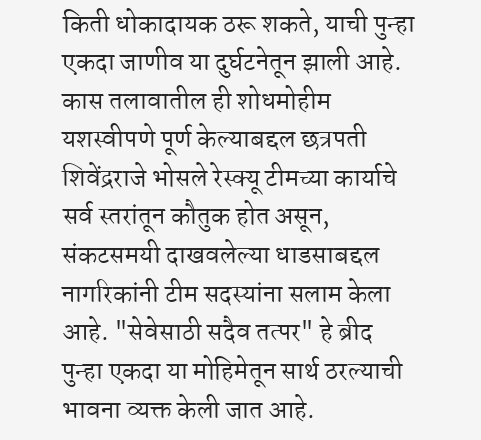किती धोकादायक ठरू शकते, याची पुन्हा एकदा जाणीव या दुर्घटनेतून झाली आहे.
कास तलावातील ही शोधमोहीम यशस्वीपणे पूर्ण केल्याबद्दल छत्रपती शिवेंद्रराजे भोसले रेस्क्यू टीमच्या कार्याचे सर्व स्तरांतून कौतुक होत असून, संकटसमयी दाखवलेल्या धाडसाबद्दल नागरिकांनी टीम सदस्यांना सलाम केला आहे. "सेवेसाठी सदैव तत्पर" हे ब्रीद पुन्हा एकदा या मोहिमेतून सार्थ ठरल्याची भावना व्यक्त केली जात आहे.